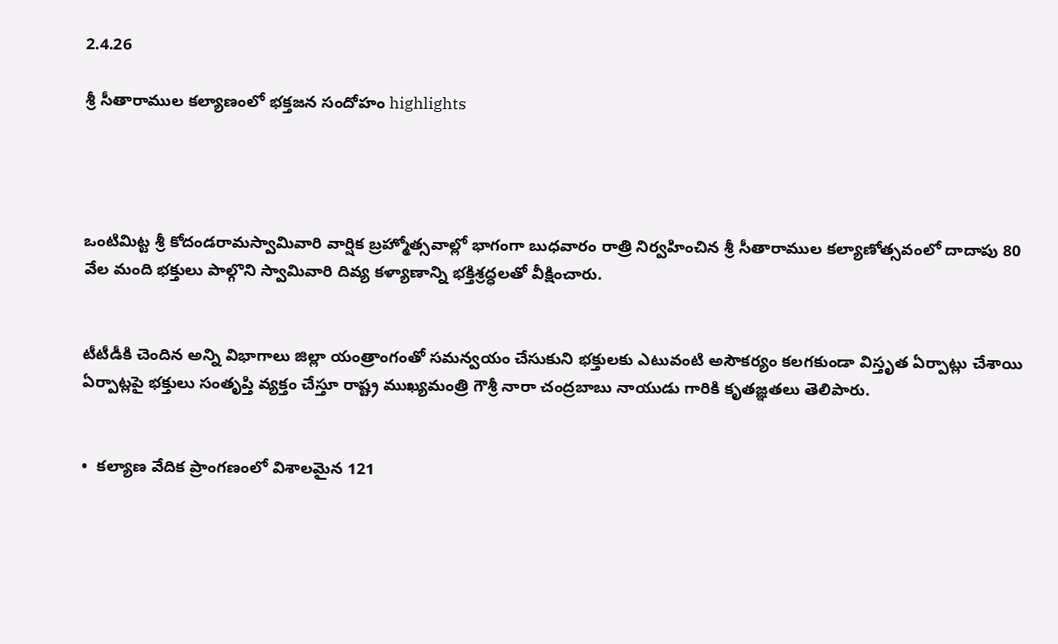2.4.26

శ్రీ సీతారాముల కల్యాణంలో భక్తజన సందోహం highlights




ఒంటిమిట్ట శ్రీ కోదండరామస్వామివారి వార్షిక బ్రహ్మోత్సవాల్లో భాగంగా బుధవారం రాత్రి నిర్వహించిన శ్రీ సీతారాముల కల్యాణోత్సవంలో దాదాపు 80 వేల మంది భక్తులు పాల్గొని స్వామివారి దివ్య కళ్యాణాన్ని భక్తిశ్రద్ధలతో వీక్షించారు.


టీటీడీకి చెందిన అన్ని విభాగాలు జిల్లా యంత్రాంగంతో సమన్వయం చేసుకుని భక్తులకు ఎటువంటి అసౌకర్యం కలగకుండా విస్తృత ఏర్పాట్లు చేశాయి ఏర్పాట్లపై భక్తులు సంతృప్తి వ్యక్తం చేస్తూ రాష్ట్ర ముఖ్యమంత్రి గౌశ్రీ నారా చంద్రబాబు నాయుడు గారికి కృతజ్ఞతలు తెలిపారు.


•  కల్యాణ వేదిక ప్రాంగణంలో విశాలమైన 121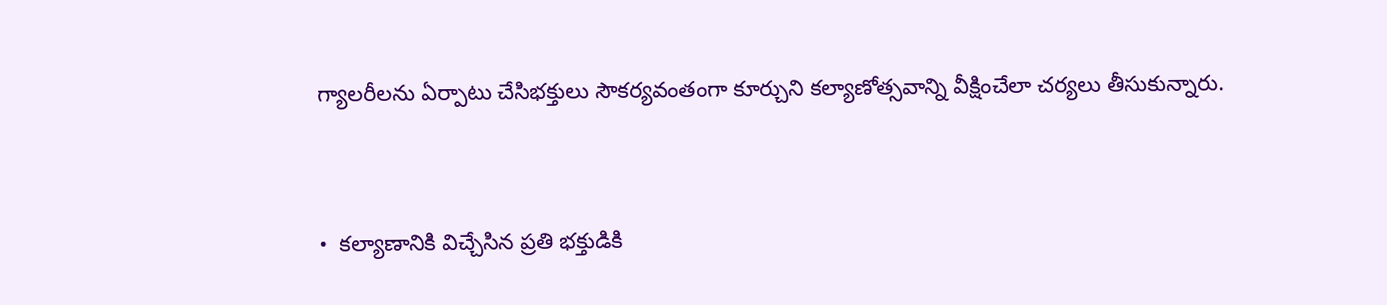గ్యాలరీలను ఏర్పాటు చేసిభక్తులు సౌకర్యవంతంగా కూర్చుని కల్యాణోత్సవాన్ని వీక్షించేలా చర్యలు తీసుకున్నారు.


•  కల్యాణానికి విచ్చేసిన ప్రతి భక్తుడికి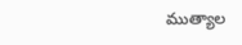ముత్యాల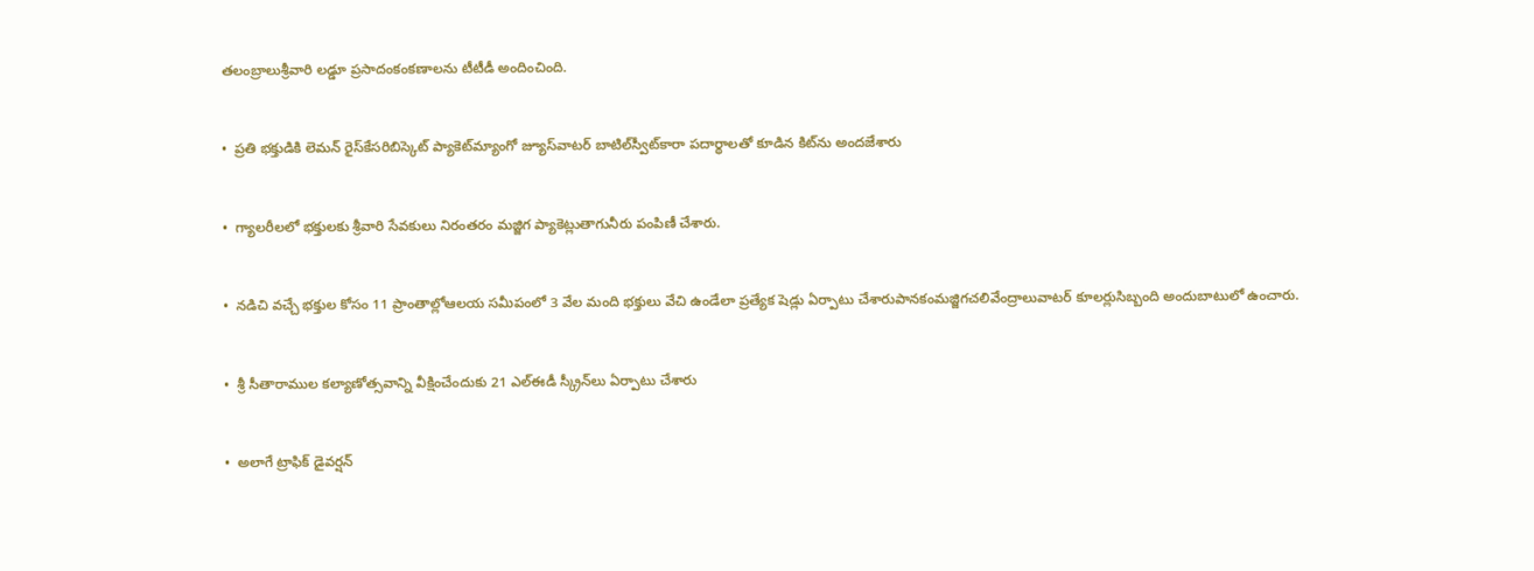తలంబ్రాలుశ్రీవారి లడ్డూ ప్రసాదంకంకణాలను టీటీడీ అందించింది.


•  ప్రతి భక్తుడికి లెమన్ రైస్‌కేసరిబిస్కెట్ ప్యాకెట్‌మ్యాంగో జ్యూస్‌వాటర్ బాటిల్‌స్వీట్‌కారా పదార్థాలతో కూడిన కిట్‌ను అందజేశారు


•  గ్యాలరీలలో భక్తులకు శ్రీవారి సేవకులు నిరంతరం మజ్జిగ ప్యాకెట్లుతాగునీరు పంపిణీ చేశారు.


•  నడిచి వచ్చే భక్తుల కోసం 11 ప్రాంతాల్లోఆలయ సమీపంలో 3 వేల మంది భక్తులు వేచి ఉండేలా ప్రత్యేక షెడ్లు ఏర్పాటు చేశారుపానకంమజ్జిగచలివేంద్రాలువాటర్ కూలర్లుసిబ్బంది అందుబాటులో ఉంచారు.


•  శ్రీ సీతారాముల కల్యాణోత్సవాన్ని వీక్షించేందుకు 21 ఎల్ఈడీ స్క్రీన్‌లు ఏర్పాటు చేశారు


•  అలాగే ట్రాఫిక్ డైవర్షన్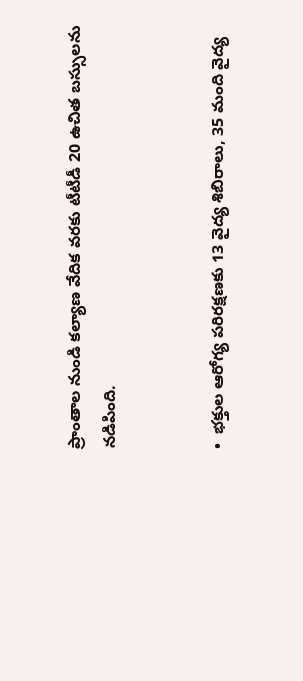ప్రాంతాల నుండి కల్యాణ వేదిక వరకు టీటీడీ 20 ఉచిత బస్సులను నడిపింది.


•  భక్తుల ఆరోగ్య పరిరక్షణకు 13 వైద్య శిబిరాలు, 35 మంది వైద్య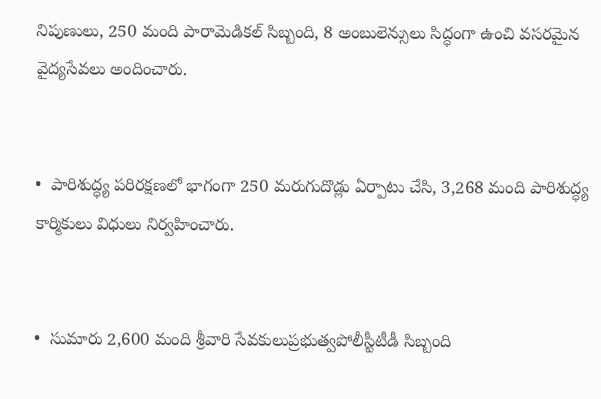నిపుణులు, 250 మంది పారామెడికల్ సిబ్బంది, 8 అంబులెన్సులు సిద్ధంగా ఉంచి వసరమైన వైద్యసేవలు అందించారు.


•  పారిశుద్ధ్య పరిరక్షణలో భాగంగా 250 మరుగుదొడ్లు ఏర్పాటు చేసి, 3,268 మంది పారిశుద్ధ్య కార్మికులు విధులు నిర్వహించారు.


•  సుమారు 2,600 మంది శ్రీవారి సేవకులుప్రభుత్వపోలీస్టీటీడీ సిబ్బంది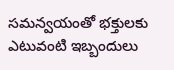సమన్వయంతో భక్తులకు ఎటువంటి ఇబ్బందులు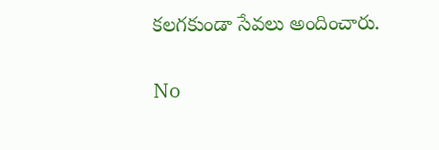కలగకుండా సేవలు అందించారు.


No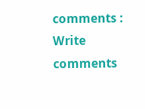comments :
Write comments